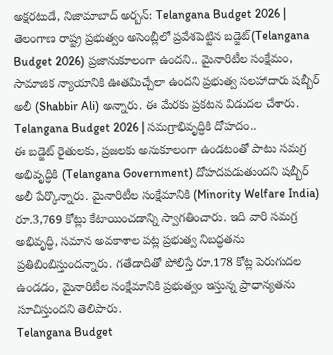అక్షరటుడే, నిజామాబాద్ అర్బన్: Telangana Budget 2026 | తెలంగాణ రాష్ట్ర ప్రభుత్వం అసెంబ్లీలో ప్రవేశపెట్టిన బడ్జెట్(Telangana Budget 2026) ప్రజానుకూలంగా ఉందని.. మైనారిటీల సంక్షేమం, సామాజిక న్యాయానికి ఊతమిచ్చేలా ఉందని ప్రభుత్వ సలహాదారు షబ్బీర్ అలీ (Shabbir Ali) అన్నారు. ఈ మేరకు ప్రకటన విడుదల చేశారు.
Telangana Budget 2026 | సమగ్రాభివృద్ధికి దోహదం..
ఈ బడ్జెట్ రైతులకు, ప్రజలకు అనుకూలంగా ఉండటంతో పాటు సమగ్ర అభివృద్ధికి (Telangana Government) దోహదపడుతుందని షబ్బీర్ అలీ పేర్కొన్నారు. మైనారిటీల సంక్షేమానికి (Minority Welfare India) రూ.3,769 కోట్లు కేటాయించడాన్ని స్వాగతించారు. ఇది వారి సమగ్ర అభివృద్ధి, సమాన అవకాశాల పట్ల ప్రభుత్వ నిబద్ధతను ప్రతిబింబిస్తుందన్నారు. గతేడాదితో పోలిస్తే రూ.178 కోట్ల పెరుగుదల ఉండడం, మైనారిటీల సంక్షేమానికి ప్రభుత్వం ఇస్తున్న ప్రాధాన్యతను సూచిస్తుందని తెలిపారు.
Telangana Budget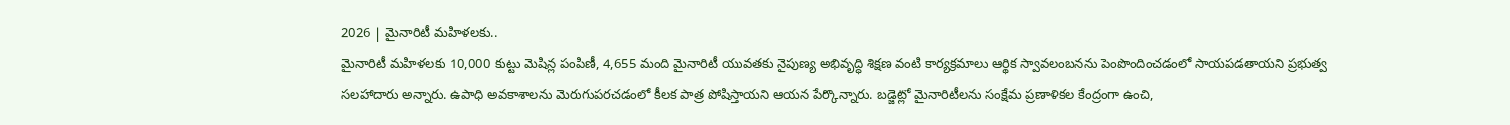2026 | మైనారిటీ మహిళలకు..
మైనారిటీ మహిళలకు 10,000 కుట్టు మెషిన్ల పంపిణీ, 4,655 మంది మైనారిటీ యువతకు నైపుణ్య అభివృద్ధి శిక్షణ వంటి కార్యక్రమాలు ఆర్థిక స్వావలంబనను పెంపొందించడంలో సాయపడతాయని ప్రభుత్వ సలహాదారు అన్నారు. ఉపాధి అవకాశాలను మెరుగుపరచడంలో కీలక పాత్ర పోషిస్తాయని ఆయన పేర్కొన్నారు. బడ్జెట్లో మైనారిటీలను సంక్షేమ ప్రణాళికల కేంద్రంగా ఉంచి,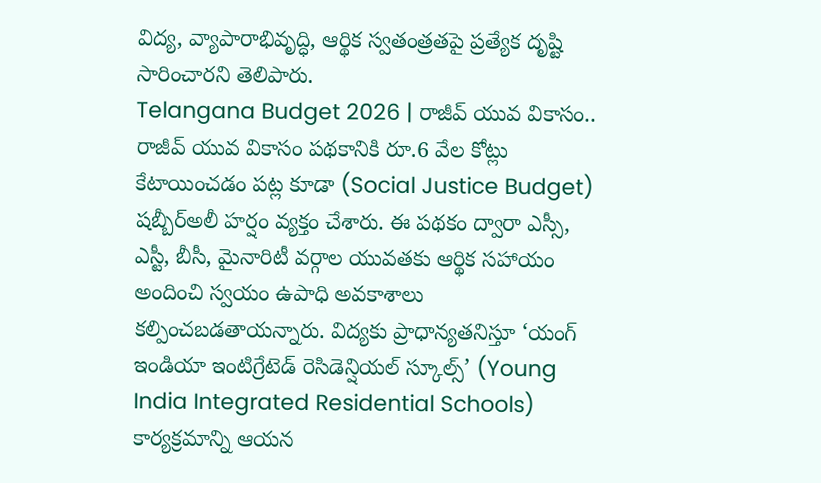విద్య, వ్యాపారాభివృద్ధి, ఆర్థిక స్వతంత్రతపై ప్రత్యేక దృష్టి సారించారని తెలిపారు.
Telangana Budget 2026 | రాజీవ్ యువ వికాసం..
రాజీవ్ యువ వికాసం పథకానికి రూ.6 వేల కోట్లు కేటాయించడం పట్ల కూడా (Social Justice Budget) షబ్బీర్అలీ హర్షం వ్యక్తం చేశారు. ఈ పథకం ద్వారా ఎస్సీ, ఎస్టీ, బీసీ, మైనారిటీ వర్గాల యువతకు ఆర్థిక సహాయం అందించి స్వయం ఉపాధి అవకాశాలు కల్పించబడతాయన్నారు. విద్యకు ప్రాధాన్యతనిస్తూ ‘యంగ్ ఇండియా ఇంటిగ్రేటెడ్ రెసిడెన్షియల్ స్కూల్స్’ (Young India Integrated Residential Schools) కార్యక్రమాన్ని ఆయన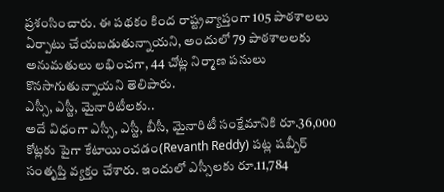ప్రశంసించారు. ఈ పథకం కింద రాష్ట్రవ్యాప్తంగా 105 పాఠశాలలు ఏర్పాటు చేయబడుతున్నాయని, అందులో 79 పాఠశాలలకు అనుమతులు లభించగా, 44 చోట్ల నిర్మాణ పనులు కొనసాగుతున్నాయని తెలిపారు.
ఎస్సీ, ఎస్టీ, మైనారిటీలకు..
అదే విధంగా ఎస్సీ, ఎస్టీ, బీసీ, మైనారిటీ సంక్షేమానికి రూ.36,000 కోట్లకు పైగా కేటాయించడం(Revanth Reddy) పట్ల షబ్బీర్ సంతృప్తి వ్యక్తం చేశారు. ఇందులో ఎస్సీలకు రూ.11,784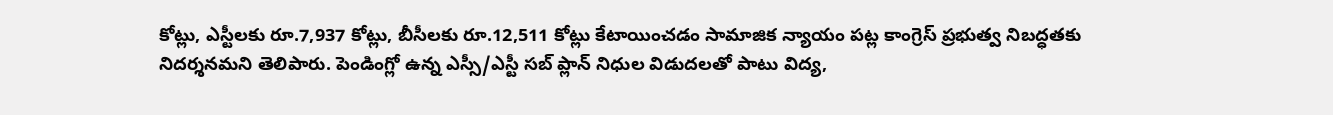కోట్లు, ఎస్టీలకు రూ.7,937 కోట్లు, బీసీలకు రూ.12,511 కోట్లు కేటాయించడం సామాజిక న్యాయం పట్ల కాంగ్రెస్ ప్రభుత్వ నిబద్ధతకు నిదర్శనమని తెలిపారు. పెండింగ్లో ఉన్న ఎస్సీ/ఎస్టీ సబ్ ప్లాన్ నిధుల విడుదలతో పాటు విద్య,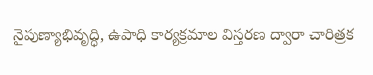నైపుణ్యాభివృద్ధి, ఉపాధి కార్యక్రమాల విస్తరణ ద్వారా చారిత్రక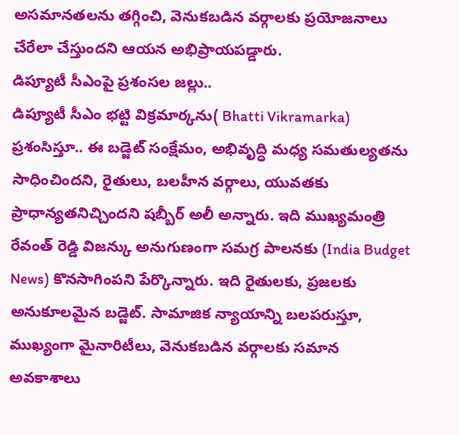అసమానతలను తగ్గించి, వెనుకబడిన వర్గాలకు ప్రయోజనాలు చేరేలా చేస్తుందని ఆయన అభిప్రాయపడ్డారు.
డిప్యూటీ సీఎంపై ప్రశంసల జల్లు..
డిప్యూటీ సీఎం భట్టి విక్రమార్కను( Bhatti Vikramarka) ప్రశంసిస్తూ.. ఈ బడ్జెట్ సంక్షేమం, అభివృద్ధి మధ్య సమతుల్యతను సాధించిందని, రైతులు, బలహీన వర్గాలు, యువతకు ప్రాధాన్యతనిచ్చిందని షబ్బీర్ అలీ అన్నారు. ఇది ముఖ్యమంత్రి రేవంత్ రెడ్డి విజన్కు అనుగుణంగా సమగ్ర పాలనకు (India Budget News) కొనసాగింపని పేర్కొన్నారు. ఇది రైతులకు, ప్రజలకు అనుకూలమైన బడ్జెట్. సామాజిక న్యాయాన్ని బలపరుస్తూ, ముఖ్యంగా మైనారిటీలు, వెనుకబడిన వర్గాలకు సమాన అవకాశాలు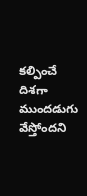కల్పించే దిశగా ముందడుగు వేస్తోందని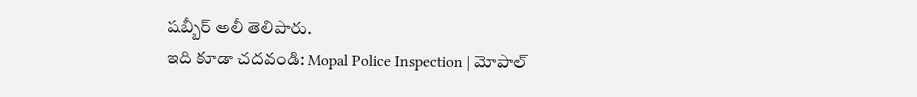షబ్బీర్ అలీ తెలిపారు.
ఇది కూడా చదవండి: Mopal Police Inspection | మోపాల్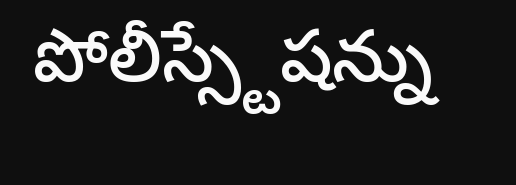పోలీస్స్టేషన్ను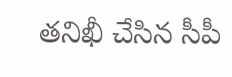తనిఖీ చేసిన సీపీ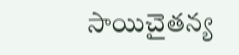సాయిచైతన్య